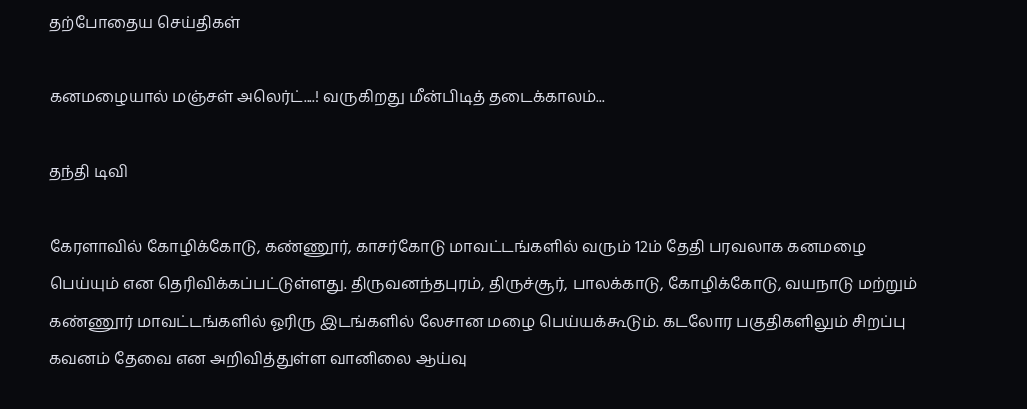தற்போதைய செய்திகள்

கனமழையால் மஞ்சள் அலெர்ட்....! வருகிறது மீன்பிடித் தடைக்காலம்...

தந்தி டிவி

கேரளாவில் கோழிக்கோடு, கண்ணூர், காசர்கோடு மாவட்டங்களில் வரும் 12ம் தேதி பரவலாக கனமழை பெய்யும் என தெரிவிக்கப்பட்டுள்ளது. திருவனந்தபுரம், திருச்சூர், பாலக்காடு, கோழிக்கோடு, வயநாடு மற்றும் கண்ணூர் மாவட்டங்களில் ஓரிரு இடங்களில் லேசான மழை பெய்யக்கூடும். கடலோர பகுதிகளிலும் சிறப்பு கவனம் தேவை என அறிவித்துள்ள வானிலை ஆய்வு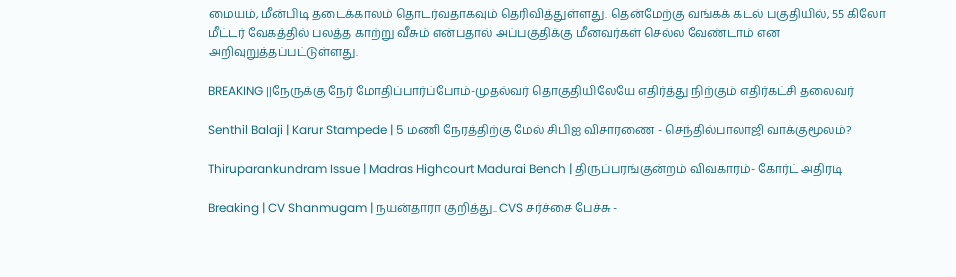மையம், மீன்பிடி தடைக்காலம் தொடர்வதாகவும் தெரிவித்துள்ளது. தென்மேற்கு வங்க‌க் கடல் பகுதியில், 55 கிலோ மீட்டர் வேகத்தில் பலத்த காற்று வீசும் என்பதால் அப்பகுதிக்கு மீனவர்கள் செல்ல வேண்டாம் என அறிவுறுத்தப்பட்டுள்ளது.

BREAKING ||நேருக்கு நேர் மோதிப்பார்ப்போம்-முதல்வர் தொகுதியிலேயே எதிர்த்து நிற்கும் எதிர்கட்சி தலைவர்

Senthil Balaji | Karur Stampede | 5 மணி நேரத்திற்கு மேல் சிபிஐ விசாரணை - செந்தில்பாலாஜி வாக்குமூலம்?

Thiruparankundram Issue | Madras Highcourt Madurai Bench | திருப்பரங்குன்றம் விவகாரம்- கோர்ட் அதிரடி

Breaking | CV Shanmugam | நயன்தாரா குறித்து.. CVS சர்ச்சை பேச்சு -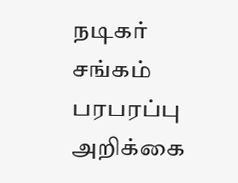நடிகர் சங்கம் பரபரப்பு அறிக்கை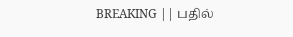BREAKING || பதில்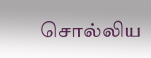சொல்லிய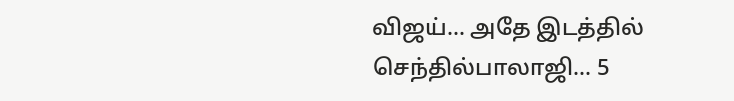விஜய்... அதே இடத்தில் செந்தில்பாலாஜி... 5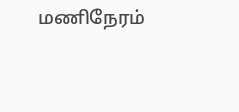மணிநேரம்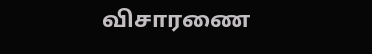விசாரணை